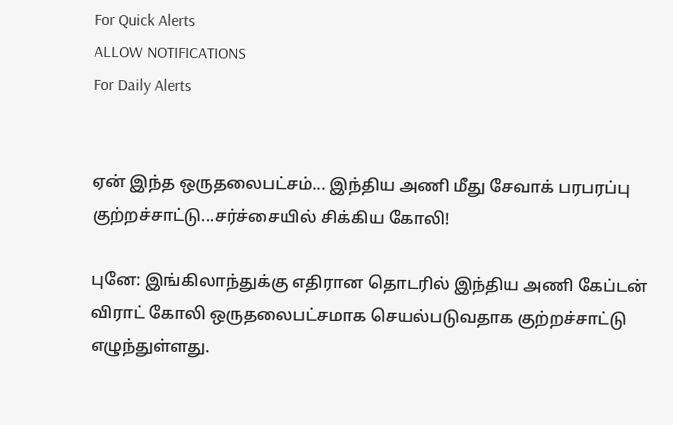For Quick Alerts
ALLOW NOTIFICATIONS
For Daily Alerts


ஏன் இந்த ஒருதலைபட்சம்... இந்திய அணி மீது சேவாக் பரபரப்பு குற்றச்சாட்டு...சர்ச்சையில் சிக்கிய கோலி!

புனே: இங்கிலாந்துக்கு எதிரான தொடரில் இந்திய அணி கேப்டன் விராட் கோலி ஒருதலைபட்சமாக செயல்படுவதாக குற்றச்சாட்டு எழுந்துள்ளது.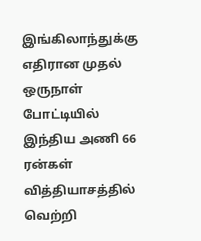இங்கிலாந்துக்கு எதிரான முதல் ஒருநாள் போட்டியில் இந்திய அணி 66 ரன்கள் வித்தியாசத்தில் வெற்றி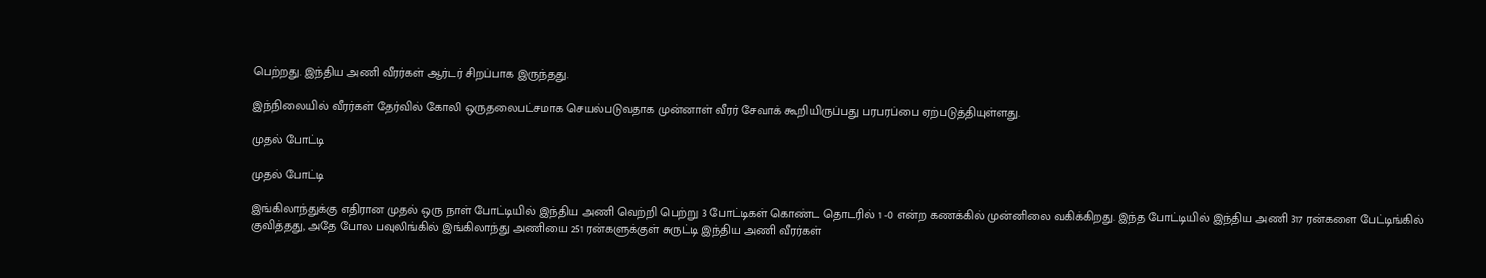பெற்றது. இந்திய அணி வீரர்கள் ஆர்டர் சிறப்பாக இருந்தது.

இந்நிலையில் வீரர்கள் தேர்வில் கோலி ஒருதலைபட்சமாக செயல்படுவதாக முன்னாள் வீரர் சேவாக் கூறியிருப்பது பரபரப்பை ஏற்படுத்தியுள்ளது.

முதல் போட்டி

முதல் போட்டி

இங்கிலாந்துக்கு எதிரான முதல் ஒரு நாள் போட்டியில் இந்திய அணி வெற்றி பெற்று 3 போட்டிகள் கொண்ட தொடரில் 1 -0 என்ற கணக்கில் முன்னிலை வகிக்கிறது. இந்த போட்டியில் இந்திய அணி 317 ரன்களை பேட்டிங்கில் குவித்தது, அதே போல பவுலிங்கில் இங்கிலாந்து அணியை 251 ரன்களுக்குள் சுருட்டி இந்திய அணி வீரர்கள்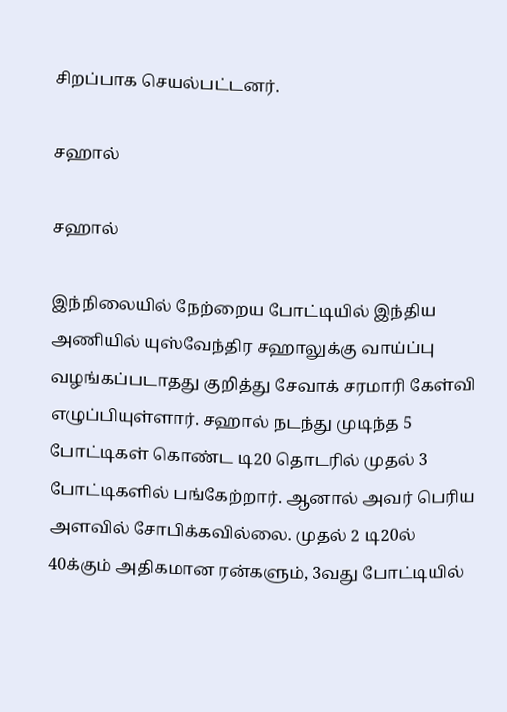சிறப்பாக செயல்பட்டனர்.

சஹால்

சஹால்

இந்நிலையில் நேற்றைய போட்டியில் இந்திய அணியில் யுஸ்வேந்திர சஹாலுக்கு வாய்ப்பு வழங்கப்படாதது குறித்து சேவாக் சரமாரி கேள்வி எழுப்பியுள்ளார். சஹால் நடந்து முடிந்த 5 போட்டிகள் கொண்ட டி20 தொடரில் முதல் 3 போட்டிகளில் பங்கேற்றார். ஆனால் அவர் பெரிய அளவில் சோபிக்கவில்லை. முதல் 2 டி20ல் 40க்கும் அதிகமான ரன்களும், 3வது போட்டியில்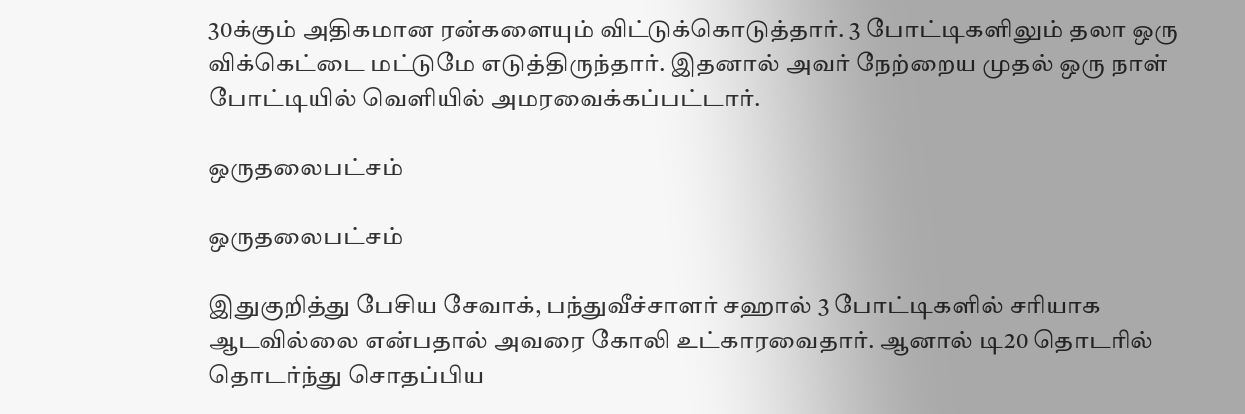30க்கும் அதிகமான ரன்களையும் விட்டுக்கொடுத்தார். 3 போட்டிகளிலும் தலா ஒரு விக்கெட்டை மட்டுமே எடுத்திருந்தார். இதனால் அவர் நேற்றைய முதல் ஒரு நாள் போட்டியில் வெளியில் அமரவைக்கப்பட்டார்.

ஒருதலைபட்சம்

ஒருதலைபட்சம்

இதுகுறித்து பேசிய சேவாக், பந்துவீச்சாளர் சஹால் 3 போட்டிகளில் சரியாக ஆடவில்லை என்பதால் அவரை கோலி உட்காரவைதார். ஆனால் டி20 தொடரில் தொடர்ந்து சொதப்பிய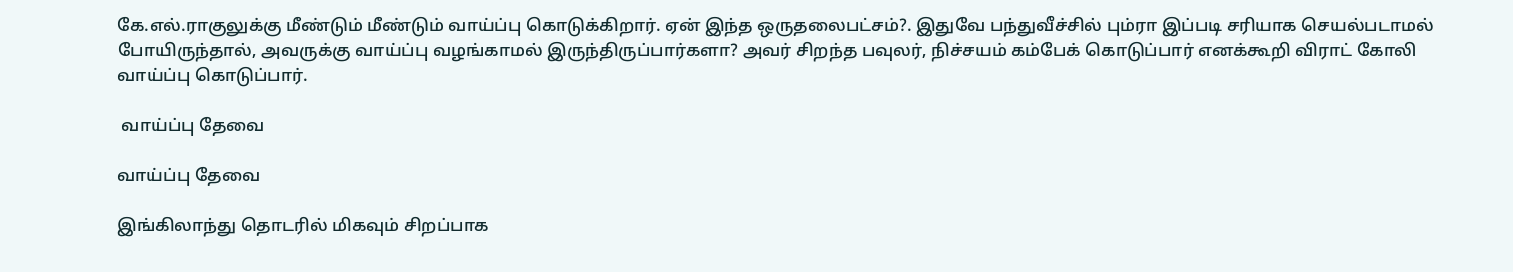கே.எல்.ராகுலுக்கு மீண்டும் மீண்டும் வாய்ப்பு கொடுக்கிறார். ஏன் இந்த ஒருதலைபட்சம்?. இதுவே பந்துவீச்சில் பும்ரா இப்படி சரியாக செயல்படாமல் போயிருந்தால், அவருக்கு வாய்ப்பு வழங்காமல் இருந்திருப்பார்களா? அவர் சிறந்த பவுலர், நிச்சயம் கம்பேக் கொடுப்பார் எனக்கூறி விராட் கோலி வாய்ப்பு கொடுப்பார்.

 வாய்ப்பு தேவை

வாய்ப்பு தேவை

இங்கிலாந்து தொடரில் மிகவும் சிறப்பாக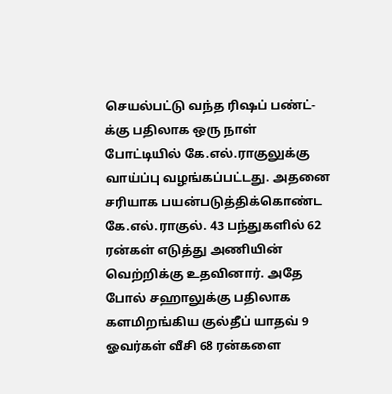செயல்பட்டு வந்த ரிஷப் பண்ட்-க்கு பதிலாக ஒரு நாள் போட்டியில் கே.எல்.ராகுலுக்கு வாய்ப்பு வழங்கப்பட்டது. அதனை சரியாக பயன்படுத்திக்கொண்ட கே.எல்.ராகுல். 43 பந்துகளில் 62 ரன்கள் எடுத்து அணியின் வெற்றிக்கு உதவினார். அதே போல் சஹாலுக்கு பதிலாக களமிறங்கிய குல்தீப் யாதவ் 9 ஓவர்கள் வீசி 68 ரன்களை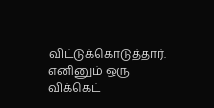விட்டுக்கொடுத்தார். எனினும் ஒரு விக்கெட்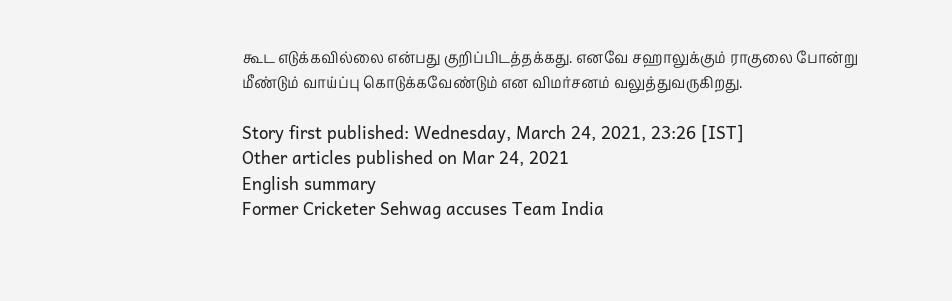கூட எடுக்கவில்லை என்பது குறிப்பிடத்தக்கது. எனவே சஹாலுக்கும் ராகுலை போன்று மீண்டும் வாய்ப்பு கொடுக்கவேண்டும் என விமர்சனம் வலுத்துவருகிறது.

Story first published: Wednesday, March 24, 2021, 23:26 [IST]
Other articles published on Mar 24, 2021
English summary
Former Cricketer Sehwag accuses Team India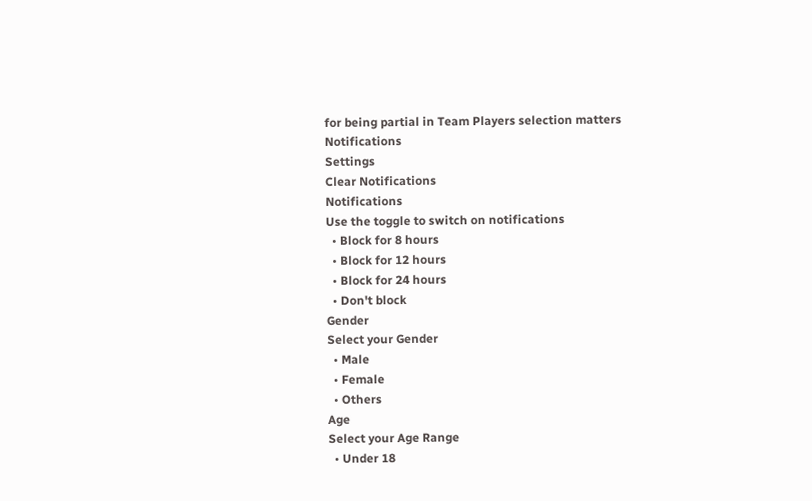for being partial in Team Players selection matters
Notifications
Settings
Clear Notifications
Notifications
Use the toggle to switch on notifications
  • Block for 8 hours
  • Block for 12 hours
  • Block for 24 hours
  • Don't block
Gender
Select your Gender
  • Male
  • Female
  • Others
Age
Select your Age Range
  • Under 18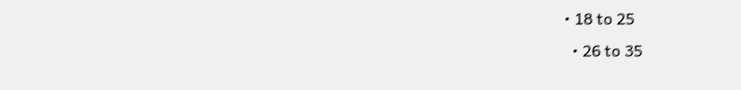• 18 to 25
  • 26 to 35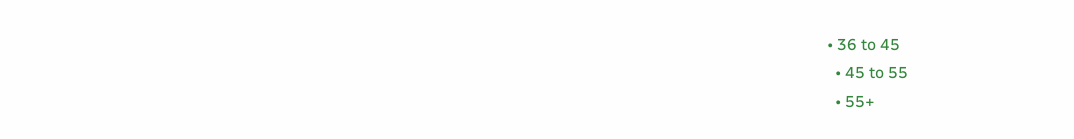• 36 to 45
  • 45 to 55
  • 55+